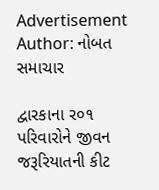Advertisement
Author: નોબત સમાચાર

દ્વારકાના ર૦૧ પરિવારોને જીવન જરૂરિયાતની કીટ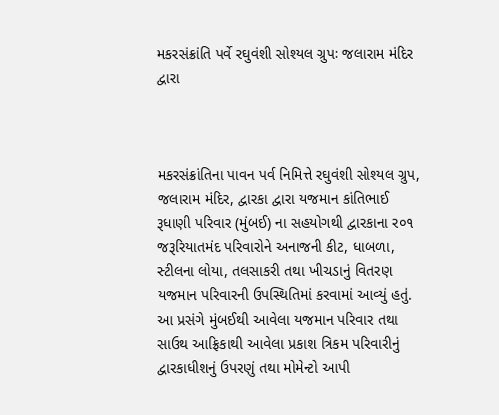મકરસંક્રાંતિ પર્વે રઘુવંશી સોશ્યલ ગ્રુપઃ જલારામ મંદિર દ્વારા



મકરસંક્રાંતિના પાવન પર્વ નિમિત્તે રઘુવંશી સોશ્યલ ગ્રુપ, જલારામ મંદિર, દ્વારકા દ્વારા યજમાન કાંતિભાઈ રૂધાણી પરિવાર (મુંબઈ) ના સહયોગથી દ્વારકાના ર૦૧ જરૂરિયાતમંદ પરિવારોને અનાજની કીટ, ધાબળા, સ્ટીલના લોયા, તલસાકરી તથા ખીચડાનું વિતરણ યજમાન પરિવારની ઉપસ્થિતિમાં કરવામાં આવ્યું હતું. આ પ્રસંગે મુંબઈથી આવેલા યજમાન પરિવાર તથા સાઉથ આફ્રિકાથી આવેલા પ્રકાશ ત્રિકમ પરિવારીનું દ્વારકાધીશનું ઉપરણું તથા મોમેન્ટો આપી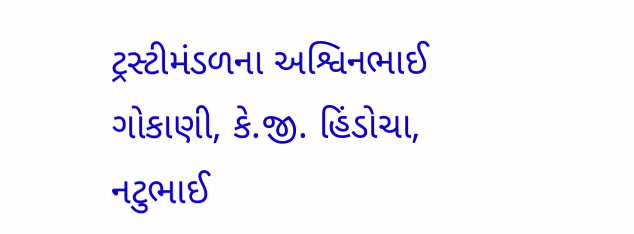ટ્રસ્ટીમંડળના અશ્વિનભાઈ ગોકાણી, કે.જી. હિંડોચા, નટુભાઈ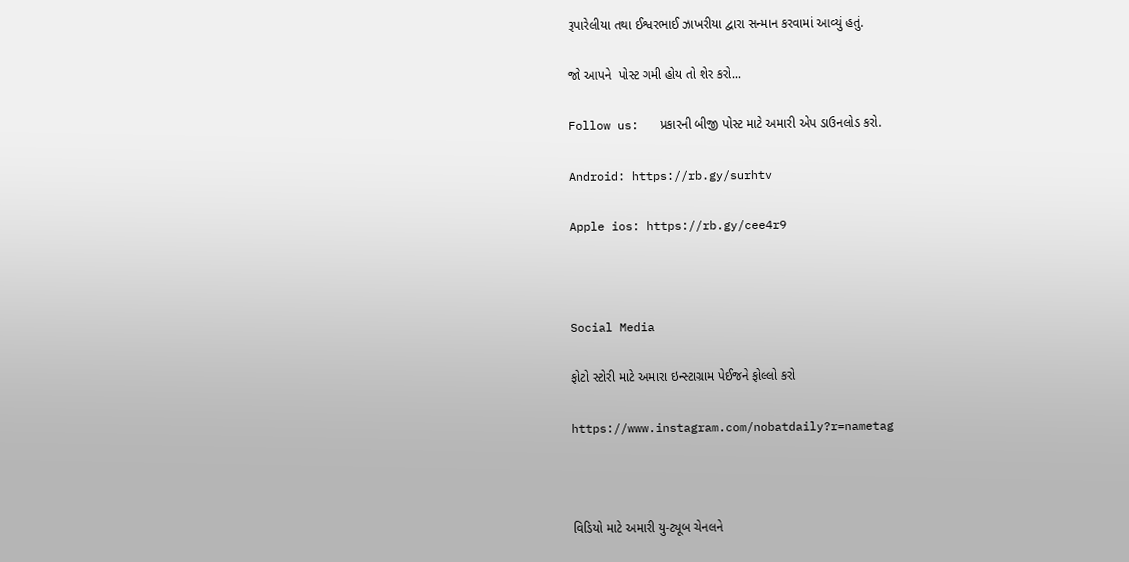રૂપારેલીયા તથા ઈશ્વરભાઈ ઝાખરીયા દ્વારા સન્માન કરવામાં આવ્યું હતું.

જો આપને  પોસ્ટ ગમી હોય તો શેર કરો...

Follow us:   પ્રકારની બીજી પોસ્ટ માટે અમારી એપ ડાઉનલોડ કરો.

Android: https://rb.gy/surhtv

Apple ios: https://rb.gy/cee4r9



Social Media

ફોટો સ્ટોરી માટે અમારા ઇન્સ્ટાગ્રામ પેઈજને ફોલ્લો કરો

https://www.instagram.com/nobatdaily?r=nametag



વિડિયો માટે અમારી યુ-ટ્યૂબ ચેનલને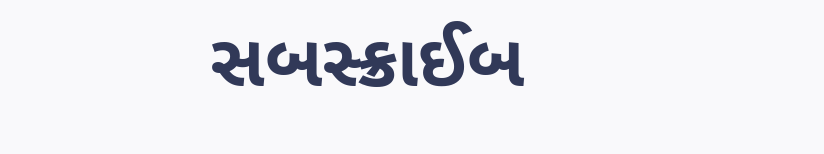સબસ્ક્રાઈબ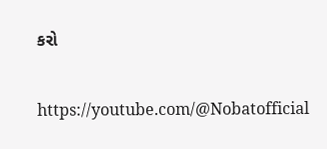કરો

https://youtube.com/@Nobatofficial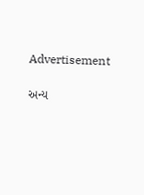Advertisement

અન્ય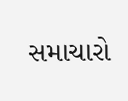સમાચારો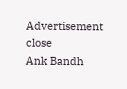Advertisement
close
Ank Bandh